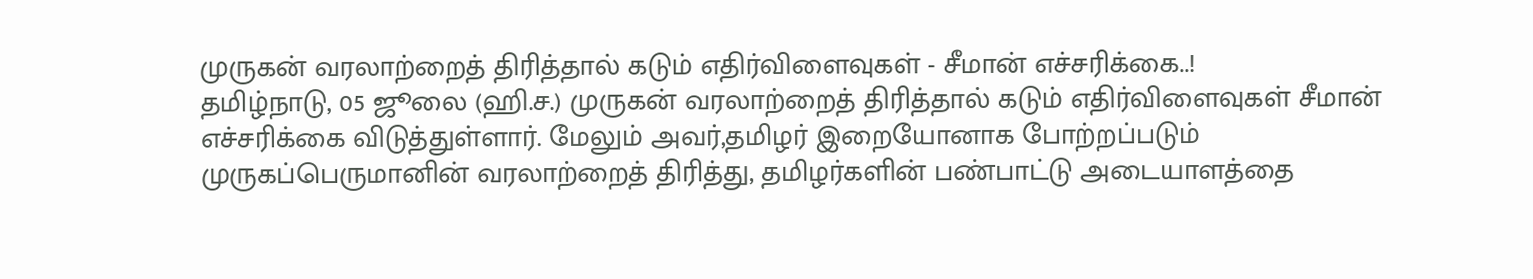முருகன் வரலாற்றைத் திரித்தால் கடும் எதிர்விளைவுகள் - சீமான் எச்சரிக்கை..!
தமிழ்நாடு, 05 ஜூலை (ஹி.ச.) முருகன் வரலாற்றைத் திரித்தால் கடும் எதிர்விளைவுகள் சீமான் எச்சரிக்கை விடுத்துள்ளார். மேலும் அவர்,தமிழர் இறையோனாக போற்றப்படும் முருகப்பெருமானின் வரலாற்றைத் திரித்து, தமிழர்களின் பண்பாட்டு அடையாளத்தை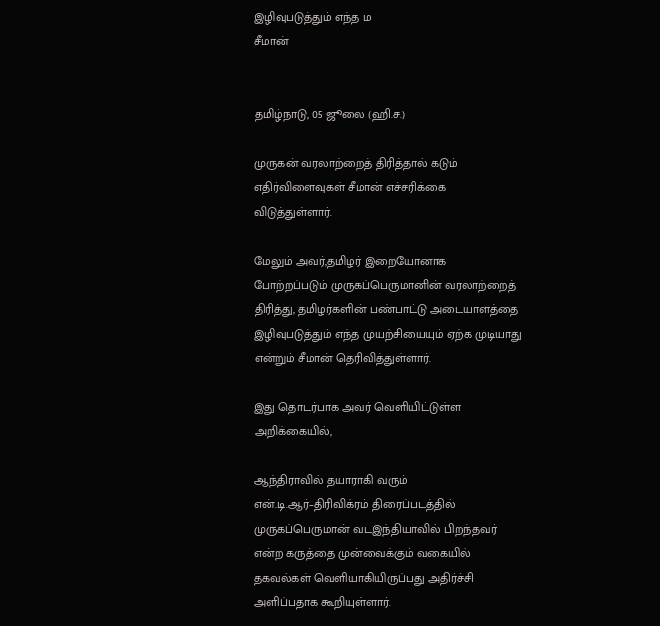இழிவுபடுத்தும் எந்த ம
சீமான்


தமிழ்நாடு, 05 ஜூலை (ஹி.ச.)

முருகன் வரலாற்றைத் திரித்தால் கடும் எதிர்விளைவுகள் சீமான் எச்சரிக்கை விடுத்துள்ளார்.

மேலும் அவர்,தமிழர் இறையோனாக போற்றப்படும் முருகப்பெருமானின் வரலாற்றைத் திரித்து, தமிழர்களின் பண்பாட்டு அடையாளத்தை இழிவுபடுத்தும் எந்த முயற்சியையும் ஏற்க முடியாது என்றும் சீமான் தெரிவித்துள்ளார்.

இது தொடர்பாக அவர் வெளியிட்டுள்ள அறிக்கையில்,

ஆந்திராவில் தயாராகி வரும் என்.டி.ஆர்–திரிவிக்ரம் திரைப்படத்தில் முருகப்பெருமான் வடஇந்தியாவில் பிறந்தவர் என்ற கருத்தை முன்வைக்கும் வகையில் தகவல்கள் வெளியாகியிருப்பது அதிர்ச்சி அளிப்பதாக கூறியுள்ளார்.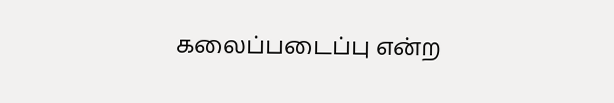கலைப்படைப்பு என்ற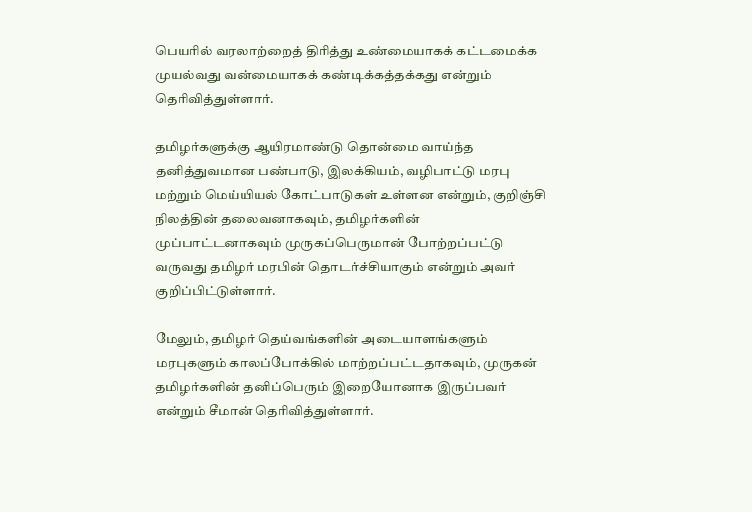பெயரில் வரலாற்றைத் திரித்து உண்மையாகக் கட்டமைக்க முயல்வது வன்மையாகக் கண்டிக்கத்தக்கது என்றும் தெரிவித்துள்ளார்.

தமிழர்களுக்கு ஆயிரமாண்டு தொன்மை வாய்ந்த தனித்துவமான பண்பாடு, இலக்கியம், வழிபாட்டு மரபு மற்றும் மெய்யியல் கோட்பாடுகள் உள்ளன என்றும், குறிஞ்சி நிலத்தின் தலைவனாகவும், தமிழர்களின் முப்பாட்டனாகவும் முருகப்பெருமான் போற்றப்பட்டு வருவது தமிழர் மரபின் தொடர்ச்சியாகும் என்றும் அவர் குறிப்பிட்டுள்ளார்.

மேலும், தமிழர் தெய்வங்களின் அடையாளங்களும் மரபுகளும் காலப்போக்கில் மாற்றப்பட்டதாகவும், முருகன் தமிழர்களின் தனிப்பெரும் இறையோனாக இருப்பவர் என்றும் சீமான் தெரிவித்துள்ளார்.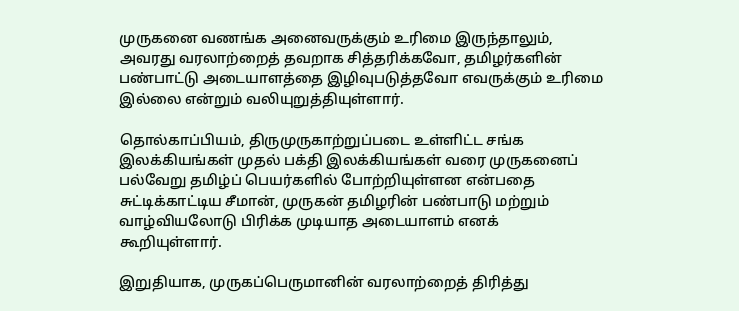முருகனை வணங்க அனைவருக்கும் உரிமை இருந்தாலும், அவரது வரலாற்றைத் தவறாக சித்தரிக்கவோ, தமிழர்களின் பண்பாட்டு அடையாளத்தை இழிவுபடுத்தவோ எவருக்கும் உரிமை இல்லை என்றும் வலியுறுத்தியுள்ளார்.

தொல்காப்பியம், திருமுருகாற்றுப்படை உள்ளிட்ட சங்க இலக்கியங்கள் முதல் பக்தி இலக்கியங்கள் வரை முருகனைப் பல்வேறு தமிழ்ப் பெயர்களில் போற்றியுள்ளன என்பதை சுட்டிக்காட்டிய சீமான், முருகன் தமிழரின் பண்பாடு மற்றும் வாழ்வியலோடு பிரிக்க முடியாத அடையாளம் எனக் கூறியுள்ளார்.

இறுதியாக, முருகப்பெருமானின் வரலாற்றைத் திரித்து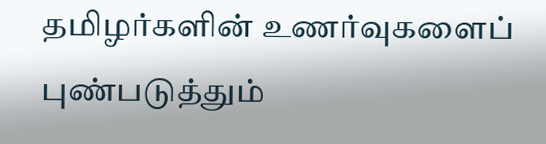தமிழர்களின் உணர்வுகளைப் புண்படுத்தும்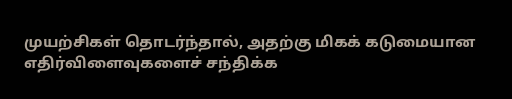முயற்சிகள் தொடர்ந்தால், அதற்கு மிகக் கடுமையான எதிர்விளைவுகளைச் சந்திக்க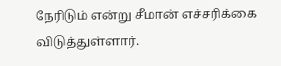நேரிடும் என்று சீமான் எச்சரிக்கை விடுத்துள்ளார்.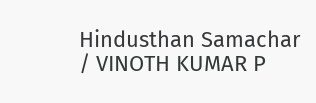Hindusthan Samachar / VINOTH KUMAR P